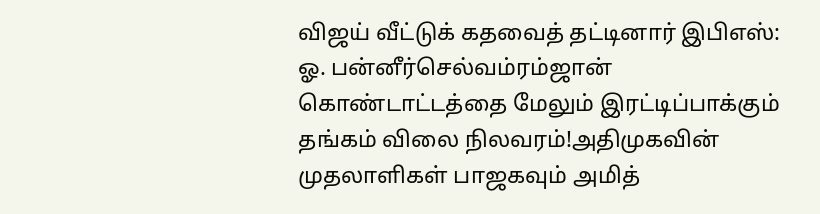விஜய் வீட்டுக் கதவைத் தட்டினார் இபிஎஸ்: ஓ. பன்னீர்செல்வம்ரம்ஜான் கொண்டாட்டத்தை மேலும் இரட்டிப்பாக்கும் தங்கம் விலை நிலவரம்!அதிமுகவின் முதலாளிகள் பாஜகவும் அமித்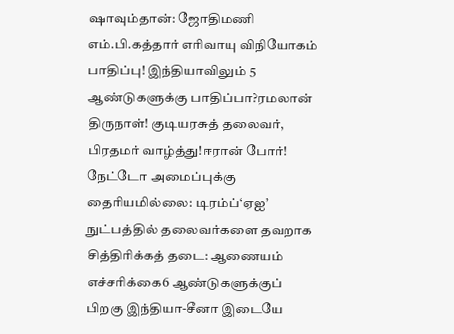ஷாவும்தான்: ஜோதிமணி எம்.பி.கத்தார் எரிவாயு விநியோகம் பாதிப்பு! இந்தியாவிலும் 5 ஆண்டுகளுக்கு பாதிப்பா?ரமலான் திருநாள்! குடியரசுத் தலைவர், பிரதமர் வாழ்த்து!ஈரான் போர்! நேட்டோ அமைப்புக்கு தைரியமில்லை: டிரம்ப்‘ஏஐ’ நுட்பத்தில் தலைவர்களை தவறாக சித்திரிக்கத் தடை: ஆணையம் எச்சரிக்கை6 ஆண்டுகளுக்குப் பிறகு இந்தியா-சீனா இடையே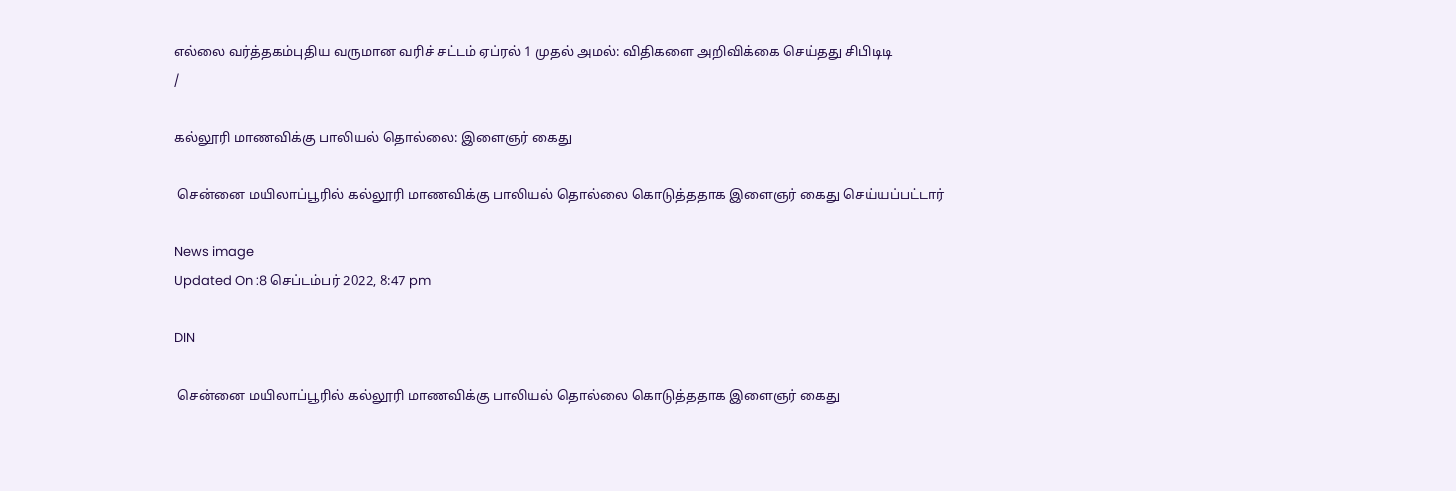எல்லை வர்த்தகம்புதிய வருமான வரிச் சட்டம் ஏப்ரல் 1 முதல் அமல்: விதிகளை அறிவிக்கை செய்தது சிபிடிடி
/

கல்லூரி மாணவிக்கு பாலியல் தொல்லை: இளைஞர் கைது

 சென்னை மயிலாப்பூரில் கல்லூரி மாணவிக்கு பாலியல் தொல்லை கொடுத்ததாக இளைஞர் கைது செய்யப்பட்டார்

News image
Updated On :8 செப்டம்பர் 2022, 8:47 pm

DIN

 சென்னை மயிலாப்பூரில் கல்லூரி மாணவிக்கு பாலியல் தொல்லை கொடுத்ததாக இளைஞர் கைது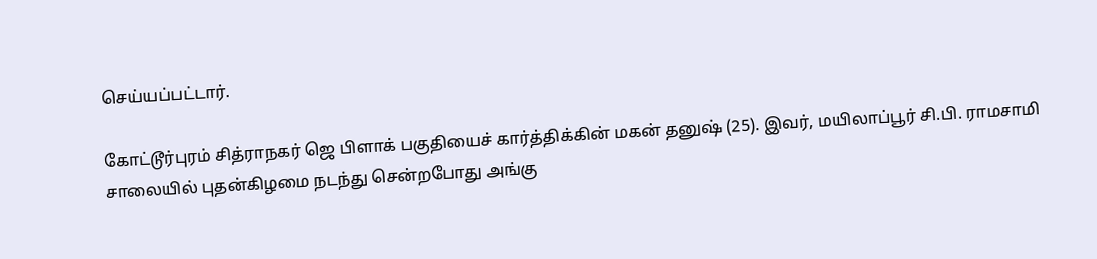செய்யப்பட்டார்.

கோட்டூர்புரம் சித்ராநகர் ஜெ பிளாக் பகுதியைச் கார்த்திக்கின் மகன் தனுஷ் (25). இவர், மயிலாப்பூர் சி.பி. ராமசாமி சாலையில் புதன்கிழமை நடந்து சென்றபோது அங்கு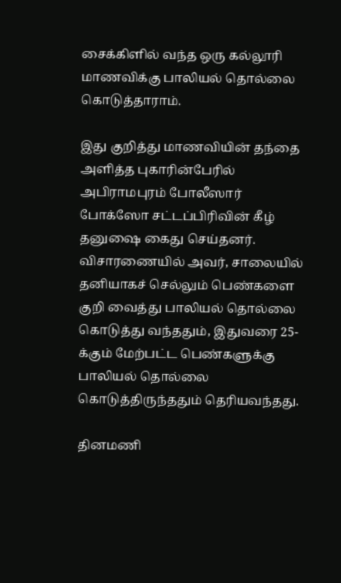சைக்கிளில் வந்த ஒரு கல்லூரி மாணவிக்கு பாலியல் தொல்லை கொடுத்தாராம்.

இது குறித்து மாணவியின் தந்தை அளித்த புகாரின்பேரில் அபிராமபுரம் போலீஸார் போக்ஸோ சட்டப்பிரிவின் கீழ் தனுஷை கைது செய்தனர். விசாரணையில் அவர், சாலையில் தனியாகச் செல்லும் பெண்களை குறி வைத்து பாலியல் தொல்லை கொடுத்து வந்ததும், இதுவரை 25-க்கும் மேற்பட்ட பெண்களுக்கு பாலியல் தொல்லை கொடுத்திருந்ததும் தெரியவந்தது.

தினமணி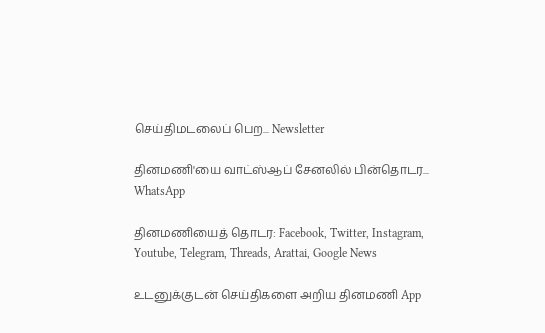செய்திமடலைப் பெற... Newsletter

தினமணி'யை வாட்ஸ்ஆப் சேனலில் பின்தொடர... WhatsApp

தினமணியைத் தொடர: Facebook, Twitter, Instagram, Youtube, Telegram, Threads, Arattai, Google News

உடனுக்குடன் செய்திகளை அறிய தினமணி App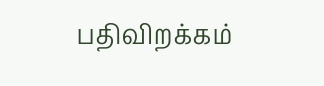பதிவிறக்கம்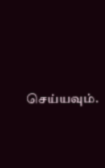செய்யவும்.